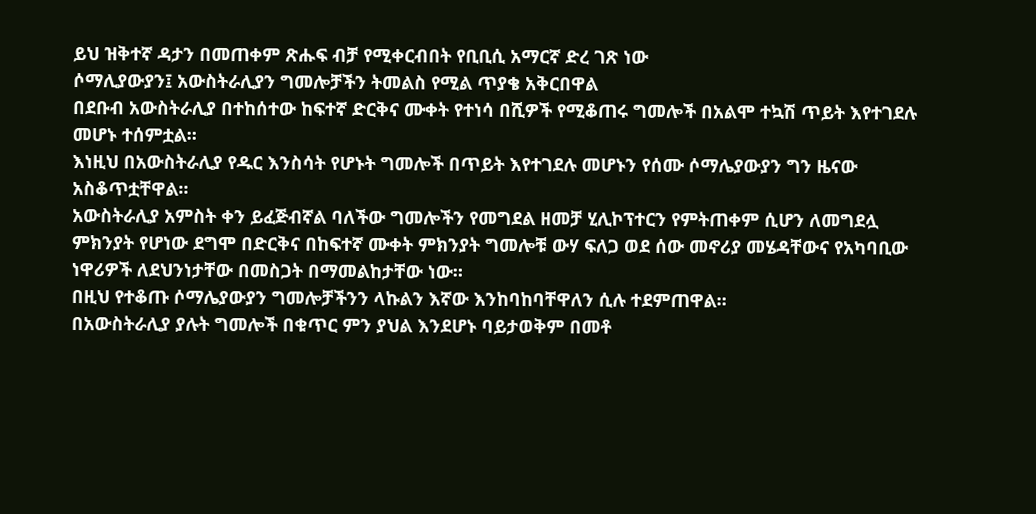ይህ ዝቅተኛ ዳታን በመጠቀም ጽሑፍ ብቻ የሚቀርብበት የቢቢሲ አማርኛ ድረ ገጽ ነው
ሶማሊያውያን፤ አውስትራሊያን ግመሎቻችን ትመልስ የሚል ጥያቄ አቅርበዋል
በደቡብ አውስትራሊያ በተከሰተው ከፍተኛ ድርቅና ሙቀት የተነሳ በሺዎች የሚቆጠሩ ግመሎች በአልሞ ተኳሽ ጥይት እየተገደሉ መሆኑ ተሰምቷል።
እነዚህ በአውስትራሊያ የዱር እንስሳት የሆኑት ግመሎች በጥይት እየተገደሉ መሆኑን የሰሙ ሶማሌያውያን ግን ዜናው አስቆጥቷቸዋል።
አውስትራሊያ አምስት ቀን ይፈጅብኛል ባለችው ግመሎችን የመግደል ዘመቻ ሂሊኮፕተርን የምትጠቀም ሲሆን ለመግደሏ ምክንያት የሆነው ደግሞ በድርቅና በከፍተኛ ሙቀት ምክንያት ግመሎቹ ውሃ ፍለጋ ወደ ሰው መኖሪያ መሄዳቸውና የአካባቢው ነዋሪዎች ለደህንነታቸው በመስጋት በማመልከታቸው ነው።
በዚህ የተቆጡ ሶማሌያውያን ግመሎቻችንን ላኩልን እኛው እንከባከባቸዋለን ሲሉ ተደምጠዋል።
በአውስትራሊያ ያሉት ግመሎች በቁጥር ምን ያህል እንደሆኑ ባይታወቅም በመቶ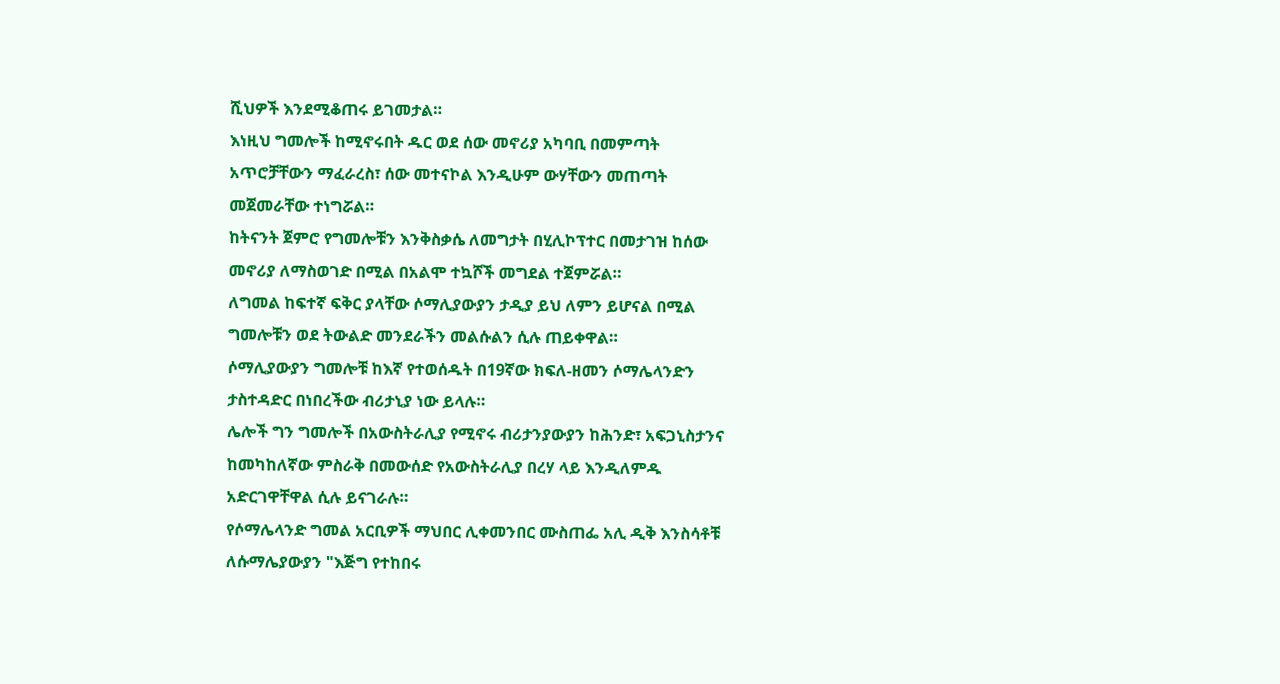ሺህዎች እንደሚቆጠሩ ይገመታል።
እነዚህ ግመሎች ከሚኖሩበት ዱር ወደ ሰው መኖሪያ አካባቢ በመምጣት አጥሮቻቸውን ማፈራረስ፣ ሰው መተናኮል እንዲሁም ውሃቸውን መጠጣት መጀመራቸው ተነግሯል።
ከትናንት ጀምሮ የግመሎቹን እንቅስቃሴ ለመግታት በሂሊኮፕተር በመታገዝ ከሰው መኖሪያ ለማስወገድ በሚል በአልሞ ተኳሾች መግደል ተጀምሯል።
ለግመል ከፍተኛ ፍቅር ያላቸው ሶማሊያውያን ታዲያ ይህ ለምን ይሆናል በሚል ግመሎቹን ወደ ትውልድ መንደራችን መልሱልን ሲሉ ጠይቀዋል።
ሶማሊያውያን ግመሎቹ ከእኛ የተወሰዱት በ19ኛው ክፍለ-ዘመን ሶማሌላንድን ታስተዳድር በነበረችው ብሪታኒያ ነው ይላሉ።
ሌሎች ግን ግመሎች በአውስትራሊያ የሚኖሩ ብሪታንያውያን ከሕንድ፣ አፍጋኒስታንና ከመካከለኛው ምስራቅ በመውሰድ የአውስትራሊያ በረሃ ላይ እንዲለምዱ አድርገዋቸዋል ሲሉ ይናገራሉ።
የሶማሌላንድ ግመል አርቢዎች ማህበር ሊቀመንበር ሙስጠፌ አሊ ዲቅ እንስሳቶቹ ለሱማሌያውያን "እጅግ የተከበሩ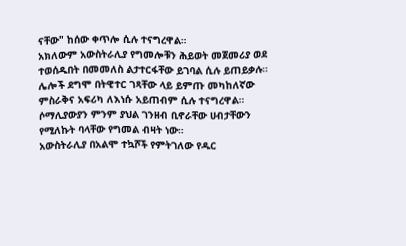ናቸው" ከሰው ቀጥሎ ሲሉ ተናግረዋል።
አክለውም አውስትራሊያ የግመሎቹን ሕይወት መጀመሪያ ወደ ተወሰዱበት በመመለስ ልታተርፋቸው ይገባል ሲሉ ይጠይቃሉ።
ሌሎች ደግሞ በትዊተር ገጻቸው ላይ ይምጡ መካከለኛው ምስራቅና አፍሪካ ለእነሱ አይጠብም ሲሉ ተናግረዋል።
ሶማሊያውያን ምንም ያህል ገንዘብ ቢኖራቸው ሀብታቸውን የሚለኩት ባላቸው የግመል ብዛት ነው።
አውስትራሊያ በአልሞ ተኳሾች የምትገለው የዱር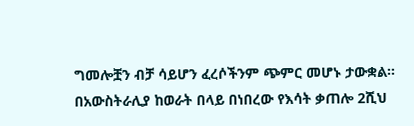ግመሎቿን ብቻ ሳይሆን ፈረሶችንም ጭምር መሆኑ ታውቋል።
በአውስትራሊያ ከወራት በላይ በነበረው የእሳት ቃጠሎ 2ሺህ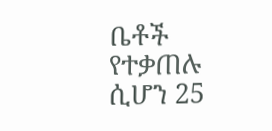ቤቶች የተቃጠሉ ሲሆን 25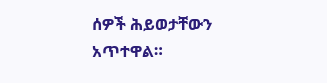ሰዎች ሕይወታቸውን አጥተዋል።